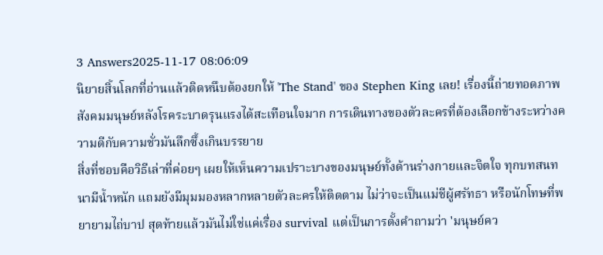3 Answers2025-11-17 08:06:09
นิยายสิ้นโลกที่อ่านแล้วติดหนึบต้องยกให้ 'The Stand' ของ Stephen King เลย! เรื่องนี้ถ่ายทอดภาพสังคมมนุษย์หลังโรคระบาดรุนแรงได้สะเทือนใจมาก การเดินทางของตัวละครที่ต้องเลือกข้างระหว่างความดีกับความชั่วมันลึกซึ้งเกินบรรยาย
สิ่งที่ชอบคือวิธีเล่าที่ค่อยๆ เผยให้เห็นความเปราะบางของมนุษย์ทั้งด้านร่างกายและจิตใจ ทุกบทสนทนามีน้ำหนัก แถมยังมีมุมมองหลากหลายตัวละครให้ติดตาม ไม่ว่าจะเป็นแม่ชีผู้ศรัทธา หรือนักโทษที่พยายามไถ่บาป สุดท้ายแล้วมันไม่ใช่แค่เรื่อง survival แต่เป็นการตั้งคำถามว่า 'มนุษย์คว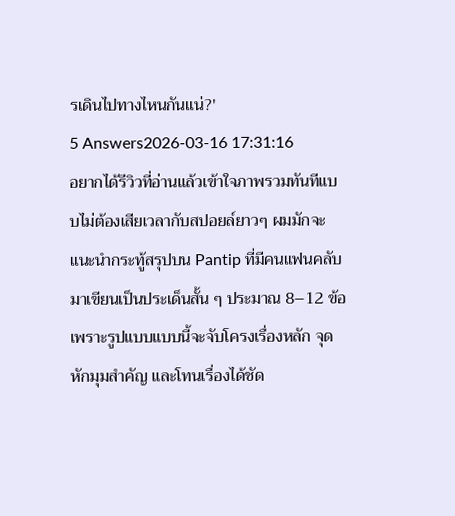รเดินไปทางไหนกันแน่?'
5 Answers2026-03-16 17:31:16
อยากได้รีวิวที่อ่านแล้วเข้าใจภาพรวมทันทีแบบไม่ต้องเสียเวลากับสปอยล์ยาวๆ ผมมักจะแนะนำกระทู้สรุปบน Pantip ที่มีคนแฟนคลับมาเขียนเป็นประเด็นสั้น ๆ ประมาณ 8–12 ข้อ เพราะรูปแบบแบบนี้จะจับโครงเรื่องหลัก จุดหักมุมสำคัญ และโทนเรื่องได้ชัด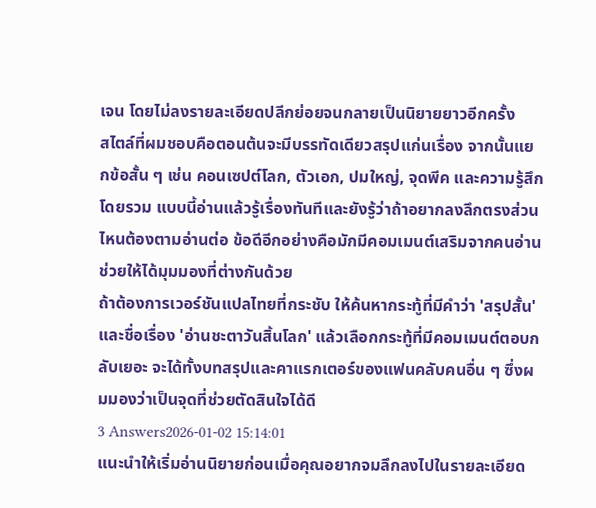เจน โดยไม่ลงรายละเอียดปลีกย่อยจนกลายเป็นนิยายยาวอีกครั้ง
สไตล์ที่ผมชอบคือตอนต้นจะมีบรรทัดเดียวสรุปแก่นเรื่อง จากนั้นแยกข้อสั้น ๆ เช่น คอนเซปต์โลก, ตัวเอก, ปมใหญ่, จุดพีค และความรู้สึกโดยรวม แบบนี้อ่านแล้วรู้เรื่องทันทีและยังรู้ว่าถ้าอยากลงลึกตรงส่วนไหนต้องตามอ่านต่อ ข้อดีอีกอย่างคือมักมีคอมเมนต์เสริมจากคนอ่านช่วยให้ได้มุมมองที่ต่างกันด้วย
ถ้าต้องการเวอร์ชันแปลไทยที่กระชับ ให้ค้นหากระทู้ที่มีคำว่า 'สรุปสั้น' และชื่อเรื่อง 'อ่านชะตาวันสิ้นโลก' แล้วเลือกกระทู้ที่มีคอมเมนต์ตอบกลับเยอะ จะได้ทั้งบทสรุปและคาแรกเตอร์ของแฟนคลับคนอื่น ๆ ซึ่งผมมองว่าเป็นจุดที่ช่วยตัดสินใจได้ดี
3 Answers2026-01-02 15:14:01
แนะนำให้เริ่มอ่านนิยายก่อนเมื่อคุณอยากจมลึกลงไปในรายละเอียด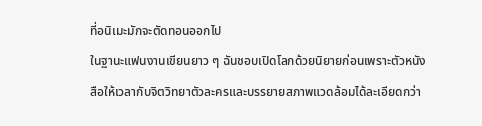ที่อนิเมะมักจะตัดทอนออกไป
ในฐานะแฟนงานเขียนยาว ๆ ฉันชอบเปิดโลกด้วยนิยายก่อนเพราะตัวหนังสือให้เวลากับจิตวิทยาตัวละครและบรรยายสภาพแวดล้อมได้ละเอียดกว่า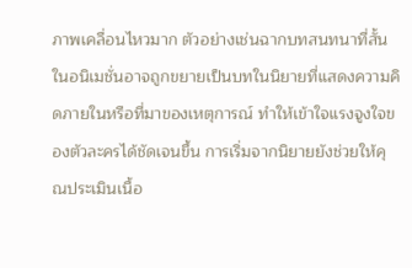ภาพเคลื่อนไหวมาก ตัวอย่างเช่นฉากบทสนทนาที่สั้นในอนิเมชั่นอาจถูกขยายเป็นบทในนิยายที่แสดงความคิดภายในหรือที่มาของเหตุการณ์ ทำให้เข้าใจแรงจูงใจของตัวละครได้ชัดเจนขึ้น การเริ่มจากนิยายยังช่วยให้คุณประเมินเนื้อ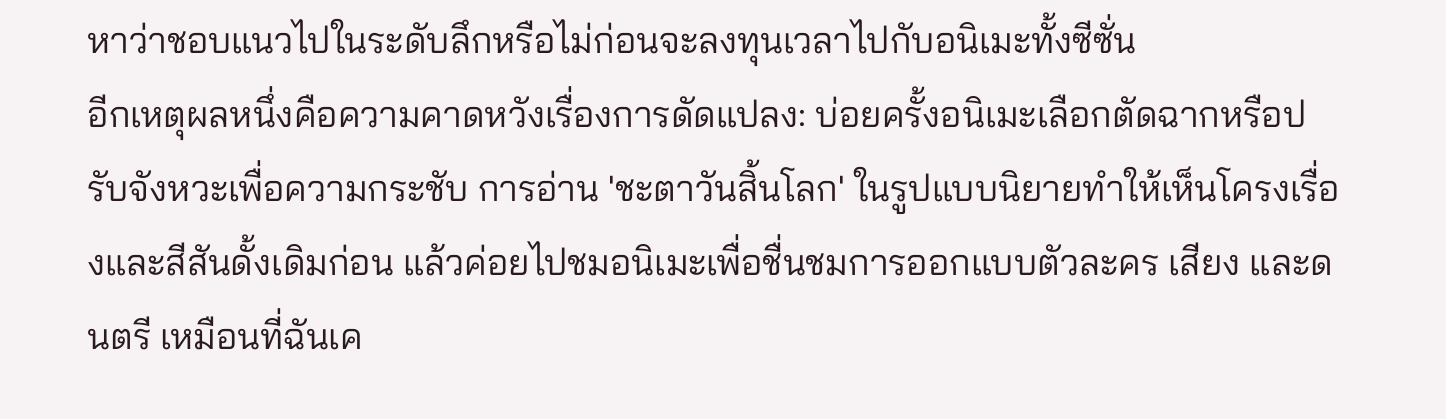หาว่าชอบแนวไปในระดับลึกหรือไม่ก่อนจะลงทุนเวลาไปกับอนิเมะทั้งซีซั่น
อีกเหตุผลหนึ่งคือความคาดหวังเรื่องการดัดแปลง: บ่อยครั้งอนิเมะเลือกตัดฉากหรือปรับจังหวะเพื่อความกระชับ การอ่าน 'ชะตาวันสิ้นโลก' ในรูปแบบนิยายทำให้เห็นโครงเรื่องและสีสันดั้งเดิมก่อน แล้วค่อยไปชมอนิเมะเพื่อชื่นชมการออกแบบตัวละคร เสียง และดนตรี เหมือนที่ฉันเค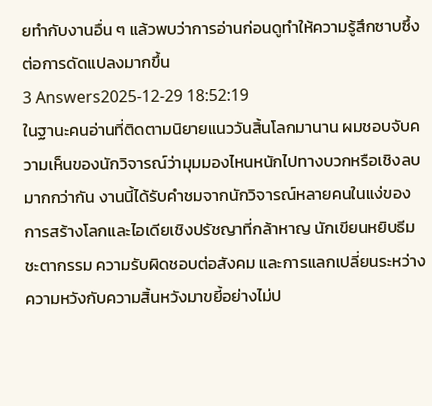ยทำกับงานอื่น ๆ แล้วพบว่าการอ่านก่อนดูทำให้ความรู้สึกซาบซึ้งต่อการดัดแปลงมากขึ้น
3 Answers2025-12-29 18:52:19
ในฐานะคนอ่านที่ติดตามนิยายแนววันสิ้นโลกมานาน ผมชอบจับความเห็นของนักวิจารณ์ว่ามุมมองไหนหนักไปทางบวกหรือเชิงลบมากกว่ากัน งานนี้ได้รับคำชมจากนักวิจารณ์หลายคนในแง่ของการสร้างโลกและไอเดียเชิงปรัชญาที่กล้าหาญ นักเขียนหยิบธีมชะตากรรม ความรับผิดชอบต่อสังคม และการแลกเปลี่ยนระหว่างความหวังกับความสิ้นหวังมาขยี้อย่างไม่ป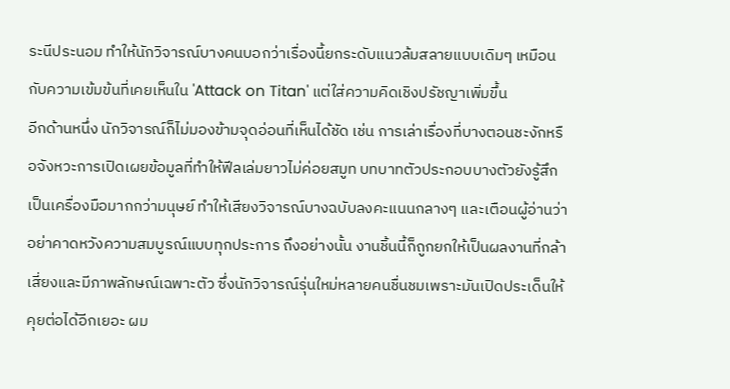ระนีประนอม ทำให้นักวิจารณ์บางคนบอกว่าเรื่องนี้ยกระดับแนวล้มสลายแบบเดิมๆ เหมือนกับความเข้มข้นที่เคยเห็นใน 'Attack on Titan' แต่ใส่ความคิดเชิงปรัชญาเพิ่มขึ้น
อีกด้านหนึ่ง นักวิจารณ์ก็ไม่มองข้ามจุดอ่อนที่เห็นได้ชัด เช่น การเล่าเรื่องที่บางตอนชะงักหรือจังหวะการเปิดเผยข้อมูลที่ทำให้ฟีลเล่มยาวไม่ค่อยสมูท บทบาทตัวประกอบบางตัวยังรู้สึกเป็นเครื่องมือมากกว่ามนุษย์ ทำให้เสียงวิจารณ์บางฉบับลงคะแนนกลางๆ และเตือนผู้อ่านว่าอย่าคาดหวังความสมบูรณ์แบบทุกประการ ถึงอย่างนั้น งานชิ้นนี้ก็ถูกยกให้เป็นผลงานที่กล้าเสี่ยงและมีภาพลักษณ์เฉพาะตัว ซึ่งนักวิจารณ์รุ่นใหม่หลายคนชื่นชมเพราะมันเปิดประเด็นให้คุยต่อได้อีกเยอะ ผม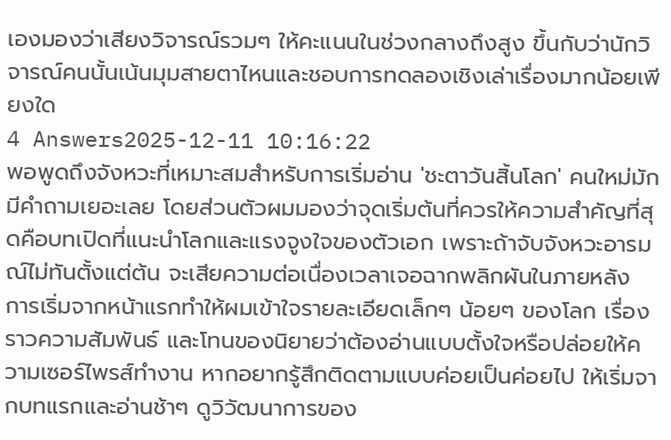เองมองว่าเสียงวิจารณ์รวมๆ ให้คะแนนในช่วงกลางถึงสูง ขึ้นกับว่านักวิจารณ์คนนั้นเน้นมุมสายตาไหนและชอบการทดลองเชิงเล่าเรื่องมากน้อยเพียงใด
4 Answers2025-12-11 10:16:22
พอพูดถึงจังหวะที่เหมาะสมสำหรับการเริ่มอ่าน 'ชะตาวันสิ้นโลก' คนใหม่มักมีคำถามเยอะเลย โดยส่วนตัวผมมองว่าจุดเริ่มต้นที่ควรให้ความสำคัญที่สุดคือบทเปิดที่แนะนำโลกและแรงจูงใจของตัวเอก เพราะถ้าจับจังหวะอารมณ์ไม่ทันตั้งแต่ต้น จะเสียความต่อเนื่องเวลาเจอฉากพลิกผันในภายหลัง
การเริ่มจากหน้าแรกทำให้ผมเข้าใจรายละเอียดเล็กๆ น้อยๆ ของโลก เรื่องราวความสัมพันธ์ และโทนของนิยายว่าต้องอ่านแบบตั้งใจหรือปล่อยให้ความเซอร์ไพรส์ทำงาน หากอยากรู้สึกติดตามแบบค่อยเป็นค่อยไป ให้เริ่มจากบทแรกและอ่านช้าๆ ดูวิวัฒนาการของ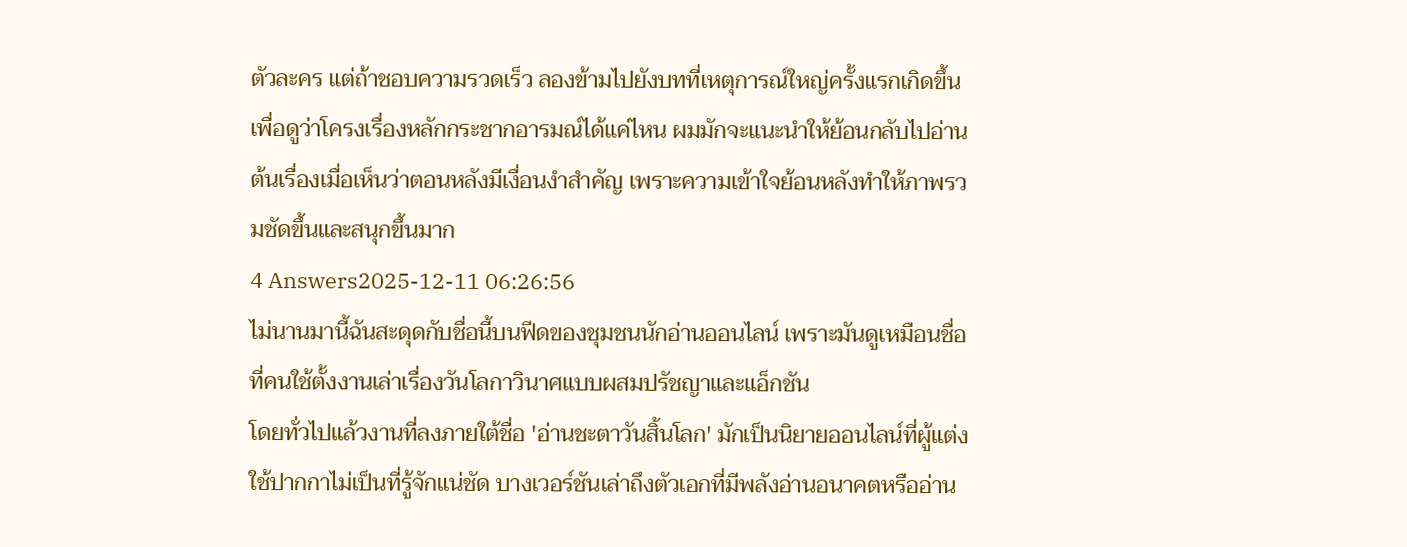ตัวละคร แต่ถ้าชอบความรวดเร็ว ลองข้ามไปยังบทที่เหตุการณ์ใหญ่ครั้งแรกเกิดขึ้นเพื่อดูว่าโครงเรื่องหลักกระชากอารมณ์ได้แค่ไหน ผมมักจะแนะนำให้ย้อนกลับไปอ่านต้นเรื่องเมื่อเห็นว่าตอนหลังมีเงื่อนงำสำคัญ เพราะความเข้าใจย้อนหลังทำให้ภาพรวมชัดขึ้นและสนุกขึ้นมาก
4 Answers2025-12-11 06:26:56
ไม่นานมานี้ฉันสะดุดกับชื่อนี้บนฟีดของชุมชนนักอ่านออนไลน์ เพราะมันดูเหมือนชื่อที่คนใช้ตั้งงานเล่าเรื่องวันโลกาวินาศแบบผสมปรัชญาและแอ็กชัน
โดยทั่วไปแล้วงานที่ลงภายใต้ชื่อ 'อ่านชะตาวันสิ้นโลก' มักเป็นนิยายออนไลน์ที่ผู้แต่งใช้ปากกาไม่เป็นที่รู้จักแน่ชัด บางเวอร์ชันเล่าถึงตัวเอกที่มีพลังอ่านอนาคตหรืออ่าน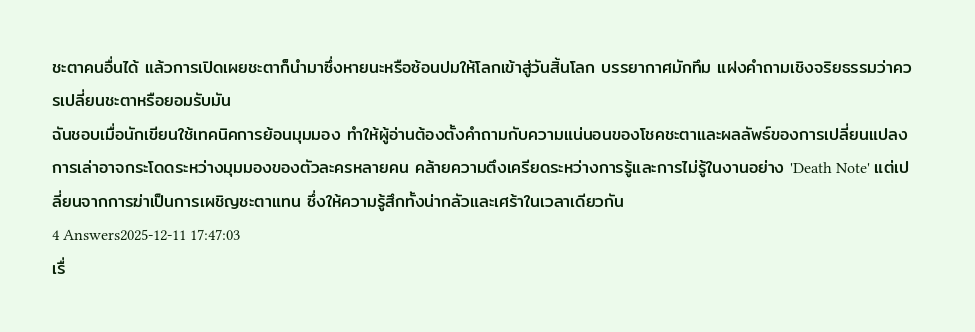ชะตาคนอื่นได้ แล้วการเปิดเผยชะตาก็นำมาซึ่งหายนะหรือซ้อนปมให้โลกเข้าสู่วันสิ้นโลก บรรยากาศมักทึม แฝงคำถามเชิงจริยธรรมว่าควรเปลี่ยนชะตาหรือยอมรับมัน
ฉันชอบเมื่อนักเขียนใช้เทคนิคการย้อนมุมมอง ทำให้ผู้อ่านต้องตั้งคำถามกับความแน่นอนของโชคชะตาและผลลัพธ์ของการเปลี่ยนแปลง การเล่าอาจกระโดดระหว่างมุมมองของตัวละครหลายคน คล้ายความตึงเครียดระหว่างการรู้และการไม่รู้ในงานอย่าง 'Death Note' แต่เปลี่ยนจากการฆ่าเป็นการเผชิญชะตาแทน ซึ่งให้ความรู้สึกทั้งน่ากลัวและเศร้าในเวลาเดียวกัน
4 Answers2025-12-11 17:47:03
เรื่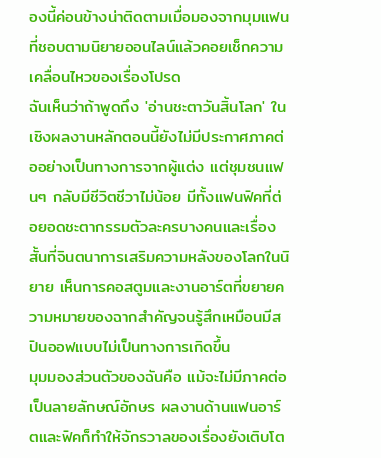องนี้ค่อนข้างน่าติดตามเมื่อมองจากมุมแฟนที่ชอบตามนิยายออนไลน์แล้วคอยเช็กความเคลื่อนไหวของเรื่องโปรด
ฉันเห็นว่าถ้าพูดถึง 'อ่านชะตาวันสิ้นโลก' ในเชิงผลงานหลักตอนนี้ยังไม่มีประกาศภาคต่ออย่างเป็นทางการจากผู้แต่ง แต่ชุมชนแฟนๆ กลับมีชีวิตชีวาไม่น้อย มีทั้งแฟนฟิคที่ต่อยอดชะตากรรมตัวละครบางคนและเรื่องสั้นที่จินตนาการเสริมความหลังของโลกในนิยาย เห็นการคอสตูมและงานอาร์ตที่ขยายความหมายของฉากสำคัญจนรู้สึกเหมือนมีสปินออฟแบบไม่เป็นทางการเกิดขึ้น
มุมมองส่วนตัวของฉันคือ แม้จะไม่มีภาคต่อเป็นลายลักษณ์อักษร ผลงานด้านแฟนอาร์ตและฟิคก็ทำให้จักรวาลของเรื่องยังเติบโต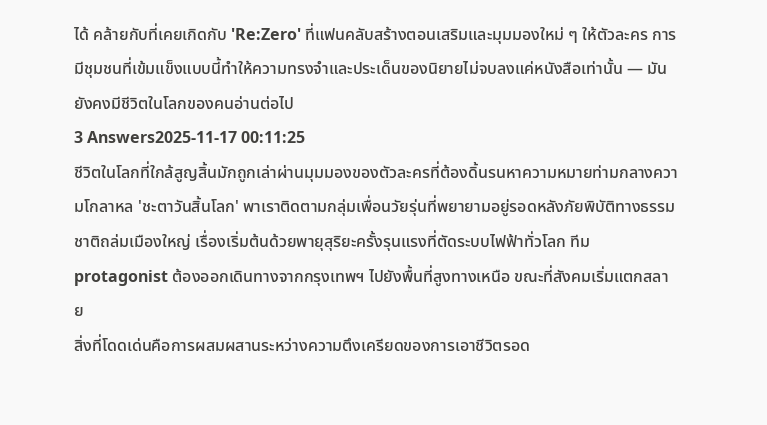ได้ คล้ายกับที่เคยเกิดกับ 'Re:Zero' ที่แฟนคลับสร้างตอนเสริมและมุมมองใหม่ ๆ ให้ตัวละคร การมีชุมชนที่เข้มแข็งแบบนี้ทำให้ความทรงจำและประเด็นของนิยายไม่จบลงแค่หนังสือเท่านั้น — มันยังคงมีชีวิตในโลกของคนอ่านต่อไป
3 Answers2025-11-17 00:11:25
ชีวิตในโลกที่ใกล้สูญสิ้นมักถูกเล่าผ่านมุมมองของตัวละครที่ต้องดิ้นรนหาความหมายท่ามกลางความโกลาหล 'ชะตาวันสิ้นโลก' พาเราติดตามกลุ่มเพื่อนวัยรุ่นที่พยายามอยู่รอดหลังภัยพิบัติทางธรรมชาติถล่มเมืองใหญ่ เรื่องเริ่มต้นด้วยพายุสุริยะครั้งรุนแรงที่ตัดระบบไฟฟ้าทั่วโลก ทีม protagonist ต้องออกเดินทางจากกรุงเทพฯ ไปยังพื้นที่สูงทางเหนือ ขณะที่สังคมเริ่มแตกสลาย
สิ่งที่โดดเด่นคือการผสมผสานระหว่างความตึงเครียดของการเอาชีวิตรอด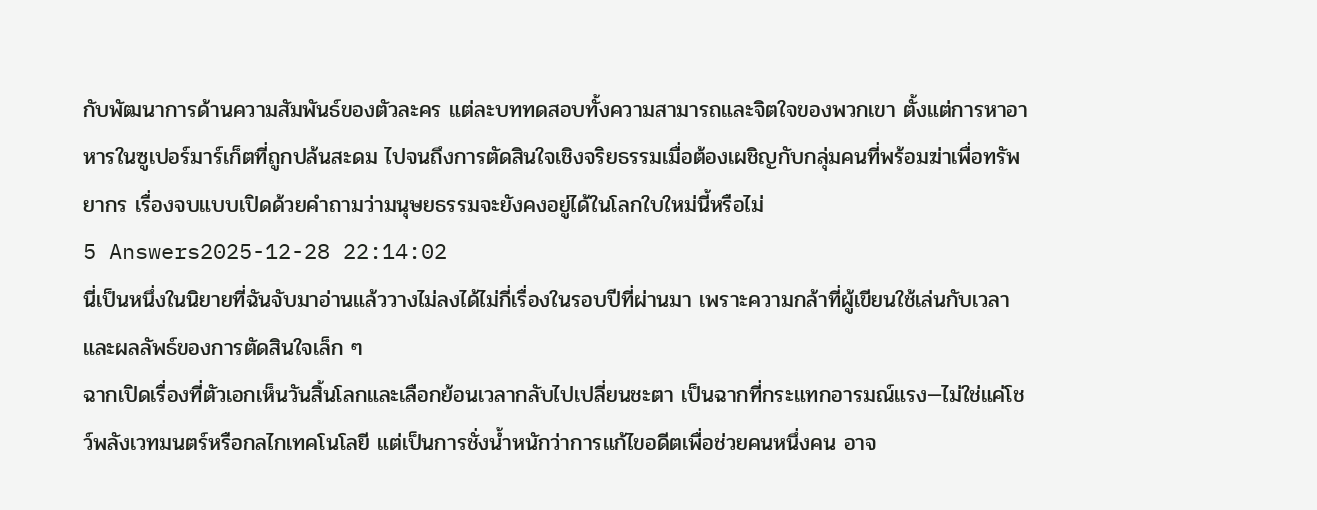กับพัฒนาการด้านความสัมพันธ์ของตัวละคร แต่ละบททดสอบทั้งความสามารถและจิตใจของพวกเขา ตั้งแต่การหาอาหารในซูเปอร์มาร์เก็ตที่ถูกปล้นสะดม ไปจนถึงการตัดสินใจเชิงจริยธรรมเมื่อต้องเผชิญกับกลุ่มคนที่พร้อมฆ่าเพื่อทรัพยากร เรื่องจบแบบเปิดด้วยคำถามว่ามนุษยธรรมจะยังคงอยู่ได้ในโลกใบใหม่นี้หรือไม่
5 Answers2025-12-28 22:14:02
นี่เป็นหนึ่งในนิยายที่ฉันจับมาอ่านแล้ววางไม่ลงได้ไม่กี่เรื่องในรอบปีที่ผ่านมา เพราะความกล้าที่ผู้เขียนใช้เล่นกับเวลาและผลลัพธ์ของการตัดสินใจเล็ก ๆ
ฉากเปิดเรื่องที่ตัวเอกเห็นวันสิ้นโลกและเลือกย้อนเวลากลับไปเปลี่ยนชะตา เป็นฉากที่กระแทกอารมณ์แรง—ไม่ใช่แค่โชว์พลังเวทมนตร์หรือกลไกเทคโนโลยี แต่เป็นการชั่งน้ำหนักว่าการแก้ไขอดีตเพื่อช่วยคนหนึ่งคน อาจ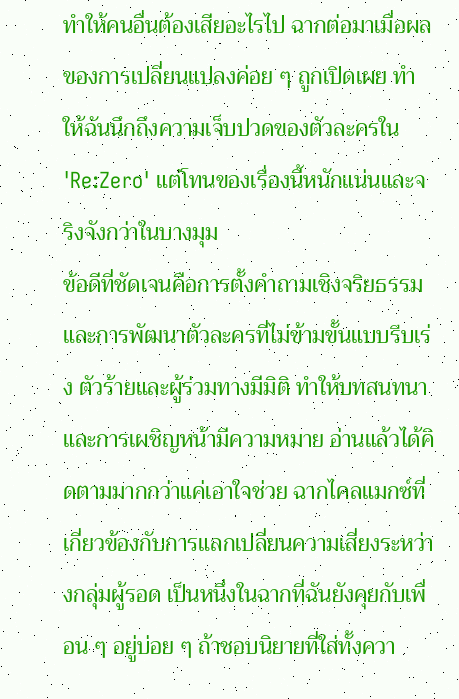ทำให้คนอื่นต้องเสียอะไรไป ฉากต่อมาเมื่อผลของการเปลี่ยนแปลงค่อย ๆ ถูกเปิดเผย ทำให้ฉันนึกถึงความเจ็บปวดของตัวละครใน 'Re:Zero' แต่โทนของเรื่องนี้หนักแน่นและจริงจังกว่าในบางมุม
ข้อดีที่ชัดเจนคือการตั้งคำถามเชิงจริยธรรมและการพัฒนาตัวละครที่ไม่ข้ามขั้นแบบรีบเร่ง ตัวร้ายและผู้ร่วมทางมีมิติ ทำให้บทสนทนาและการเผชิญหน้ามีความหมาย อ่านแล้วได้คิดตามมากกว่าแค่เอาใจช่วย ฉากไคลแมกซ์ที่เกี่ยวข้องกับการแลกเปลี่ยนความเสี่ยงระหว่างกลุ่มผู้รอด เป็นหนึ่งในฉากที่ฉันยังคุยกับเพื่อน ๆ อยู่บ่อย ๆ ถ้าชอบนิยายที่ใส่ทั้งควา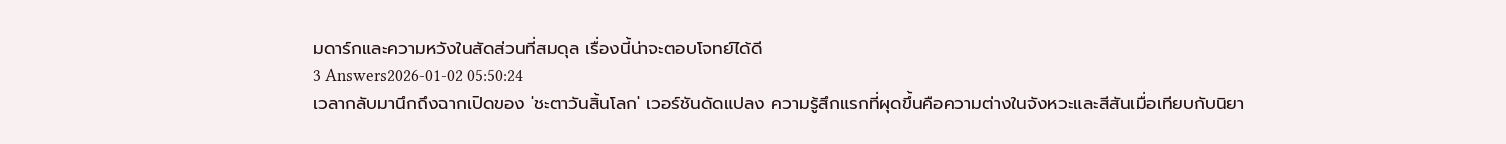มดาร์กและความหวังในสัดส่วนที่สมดุล เรื่องนี้น่าจะตอบโจทย์ได้ดี
3 Answers2026-01-02 05:50:24
เวลากลับมานึกถึงฉากเปิดของ 'ชะตาวันสิ้นโลก' เวอร์ชันดัดแปลง ความรู้สึกแรกที่ผุดขึ้นคือความต่างในจังหวะและสีสันเมื่อเทียบกับนิยา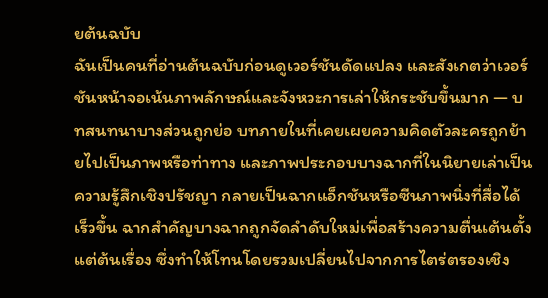ยต้นฉบับ
ฉันเป็นคนที่อ่านต้นฉบับก่อนดูเวอร์ชันดัดแปลง และสังเกตว่าเวอร์ชันหน้าจอเน้นภาพลักษณ์และจังหวะการเล่าให้กระชับขึ้นมาก — บทสนทนาบางส่วนถูกย่อ บทภายในที่เคยเผยความคิดตัวละครถูกย้ายไปเป็นภาพหรือท่าทาง และภาพประกอบบางฉากที่ในนิยายเล่าเป็นความรู้สึกเชิงปรัชญา กลายเป็นฉากแอ็กชันหรือซีนภาพนิ่งที่สื่อได้เร็วขึ้น ฉากสำคัญบางฉากถูกจัดลำดับใหม่เพื่อสร้างความตื่นเต้นตั้งแต่ต้นเรื่อง ซึ่งทำให้โทนโดยรวมเปลี่ยนไปจากการไตร่ตรองเชิง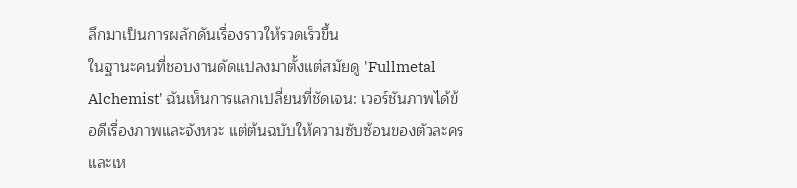ลึกมาเป็นการผลักดันเรื่องราวให้รวดเร็วขึ้น
ในฐานะคนที่ชอบงานดัดแปลงมาตั้งแต่สมัยดู 'Fullmetal Alchemist' ฉันเห็นการแลกเปลี่ยนที่ชัดเจน: เวอร์ชันภาพได้ข้อดีเรื่องภาพและจังหวะ แต่ต้นฉบับให้ความซับซ้อนของตัวละครและเห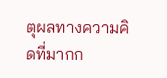ตุผลทางความคิดที่มากก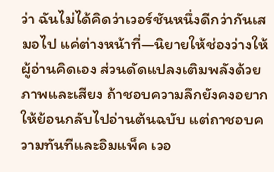ว่า ฉันไม่ได้คิดว่าเวอร์ชันหนึ่งดีกว่ากันเสมอไป แค่ต่างหน้าที่—นิยายให้ช่องว่างให้ผู้อ่านคิดเอง ส่วนดัดแปลงเติมพลังด้วยภาพและเสียง ถ้าชอบความลึกยังคงอยากให้ย้อนกลับไปอ่านต้นฉบับ แต่ถาชอบความทันทีและอิมแพ็ค เวอ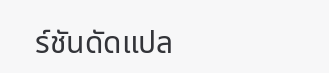ร์ชันดัดแปล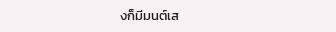งก็มีมนต์เส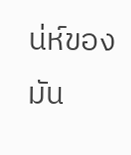น่ห์ของมัน